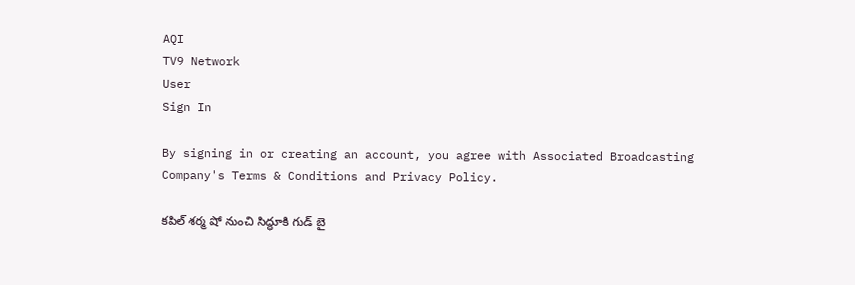AQI
TV9 Network
User
Sign In

By signing in or creating an account, you agree with Associated Broadcasting Company's Terms & Conditions and Privacy Policy.

కపిల్ శర్మ షో నుంచి సిద్ధూకి గుడ్ బై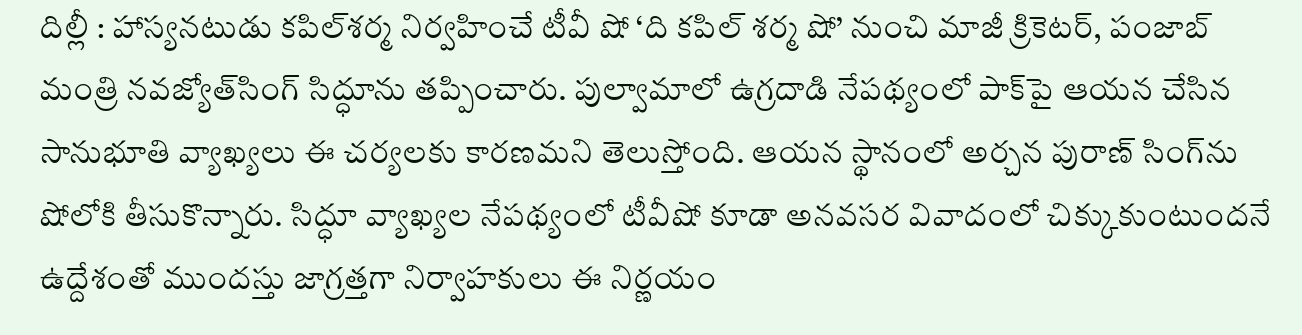దిల్లీ : హాస్యనటుడు కపిల్‌శర్మ నిర్వహించే టీవీ షో ‘ది కపిల్‌ శర్మ షో’ నుంచి మాజీ క్రికెటర్‌, పంజాబ్‌ మంత్రి నవజ్యోత్‌సింగ్‌ సిద్ధూను తప్పించారు. పుల్వామాలో ఉగ్రదాడి నేపథ్యంలో పాక్‌పై ఆయన చేసిన సానుభూతి వ్యాఖ్యలు ఈ చర్యలకు కారణమని తెలుస్తోంది. ఆయన స్థానంలో అర్చన పురాణ్‌ సింగ్‌ను షోలోకి తీసుకొన్నారు. సిద్ధూ వ్యాఖ్యల నేపథ్యంలో టీవీషో కూడా అనవసర వివాదంలో చిక్కుకుంటుందనే ఉద్దేశంతో ముందస్తు జాగ్రత్తగా నిర్వాహకులు ఈ నిర్ణయం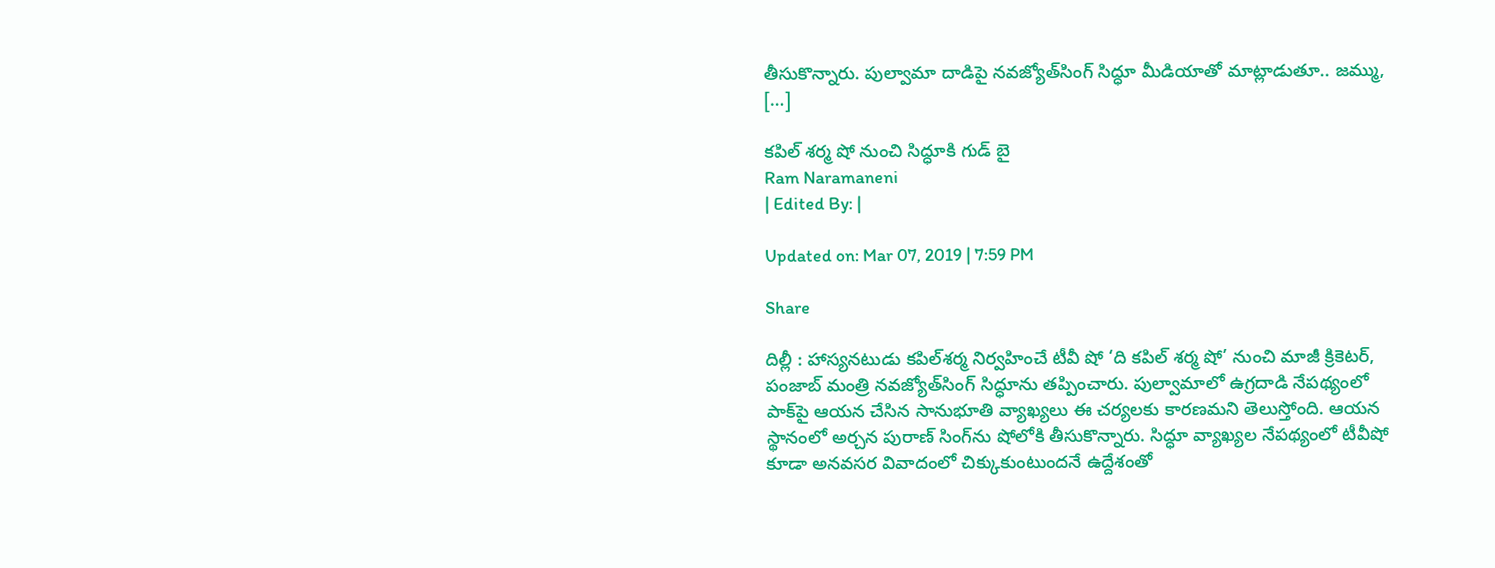తీసుకొన్నారు. పుల్వామా దాడిపై నవజ్యోత్‌సింగ్‌ సిద్ధూ మీడియాతో మాట్లాడుతూ.. జమ్ము, […]

కపిల్ శర్మ షో నుంచి సిద్ధూకి గుడ్ బై
Ram Naramaneni
| Edited By: |

Updated on: Mar 07, 2019 | 7:59 PM

Share

దిల్లీ : హాస్యనటుడు కపిల్‌శర్మ నిర్వహించే టీవీ షో ‘ది కపిల్‌ శర్మ షో’ నుంచి మాజీ క్రికెటర్‌, పంజాబ్‌ మంత్రి నవజ్యోత్‌సింగ్‌ సిద్ధూను తప్పించారు. పుల్వామాలో ఉగ్రదాడి నేపథ్యంలో పాక్‌పై ఆయన చేసిన సానుభూతి వ్యాఖ్యలు ఈ చర్యలకు కారణమని తెలుస్తోంది. ఆయన స్థానంలో అర్చన పురాణ్‌ సింగ్‌ను షోలోకి తీసుకొన్నారు. సిద్ధూ వ్యాఖ్యల నేపథ్యంలో టీవీషో కూడా అనవసర వివాదంలో చిక్కుకుంటుందనే ఉద్దేశంతో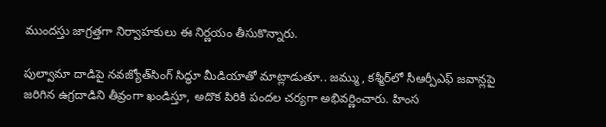ముందస్తు జాగ్రత్తగా నిర్వాహకులు ఈ నిర్ణయం తీసుకొన్నారు.

పుల్వామా దాడిపై నవజ్యోత్‌సింగ్‌ సిద్ధూ మీడియాతో మాట్లాడుతూ.. జమ్ము, కశ్మీర్‌లో సీఆర్పీఎఫ్‌ జవాన్లపై జరిగిన ఉగ్రదాడిని తీవ్రంగా ఖండిస్తూ, అదొక పిరికి పందల చర్యగా అభివర్ణించారు. హింస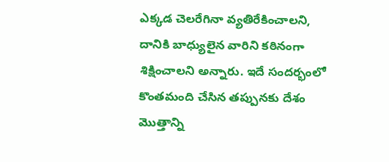ఎక్కడ చెలరేగినా వ్యతిరేకించాలని, దానికి బాధ్యులైన వారిని కఠినంగా శిక్షించాలని అన్నారు. ఇదే సందర్భంలో కొంతమంది చేసిన తప్పునకు దేశం మొత్తాన్ని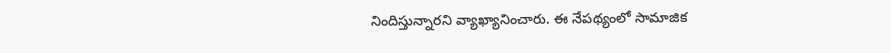నిందిస్తున్నారని వ్యాఖ్యానించారు. ఈ నేపథ్యంలో సామాజిక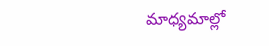మాధ్యమాల్లో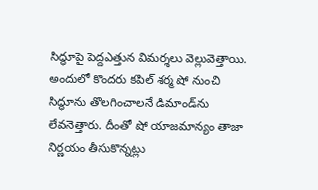సిద్ధూపై పెద్దఎత్తున విమర్శలు వెల్లువెత్తాయి. అందులో కొందరు కపిల్‌ శర్మ షో నుంచి సిద్ధూను తొలగించాలనే డిమాండ్‌ను లేవనెత్తారు. దీంతో షో యాజమాన్యం తాజా నిర్ణయం తీసుకొన్నట్లు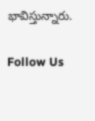భావిస్తున్నారు.

Follow Us